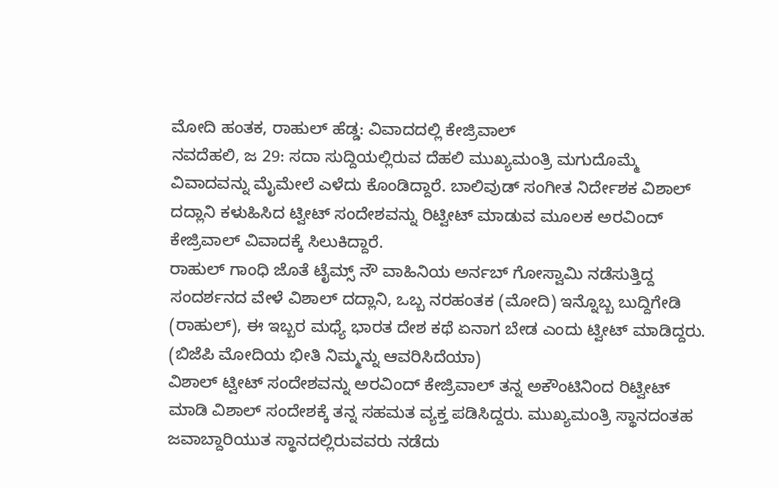ಮೋದಿ ಹಂತಕ, ರಾಹುಲ್ ಹೆಡ್ಡ: ವಿವಾದದಲ್ಲಿ ಕೇಜ್ರಿವಾಲ್
ನವದೆಹಲಿ, ಜ 29: ಸದಾ ಸುದ್ದಿಯಲ್ಲಿರುವ ದೆಹಲಿ ಮುಖ್ಯಮಂತ್ರಿ ಮಗುದೊಮ್ಮೆ ವಿವಾದವನ್ನು ಮೈಮೇಲೆ ಎಳೆದು ಕೊಂಡಿದ್ದಾರೆ. ಬಾಲಿವುಡ್ ಸಂಗೀತ ನಿರ್ದೇಶಕ ವಿಶಾಲ್ ದದ್ಲಾನಿ ಕಳುಹಿಸಿದ ಟ್ವೀಟ್ ಸಂದೇಶವನ್ನು ರಿಟ್ವೀಟ್ ಮಾಡುವ ಮೂಲಕ ಅರವಿಂದ್ ಕೇಜ್ರಿವಾಲ್ ವಿವಾದಕ್ಕೆ ಸಿಲುಕಿದ್ದಾರೆ.
ರಾಹುಲ್ ಗಾಂಧಿ ಜೊತೆ ಟೈಮ್ಸ್ ನೌ ವಾಹಿನಿಯ ಅರ್ನಬ್ ಗೋಸ್ವಾಮಿ ನಡೆಸುತ್ತಿದ್ದ ಸಂದರ್ಶನದ ವೇಳೆ ವಿಶಾಲ್ ದದ್ಲಾನಿ, ಒಬ್ಬ ನರಹಂತಕ (ಮೋದಿ) ಇನ್ನೊಬ್ಬ ಬುದ್ದಿಗೇಡಿ (ರಾಹುಲ್), ಈ ಇಬ್ಬರ ಮಧ್ಯೆ ಭಾರತ ದೇಶ ಕಥೆ ಏನಾಗ ಬೇಡ ಎಂದು ಟ್ವೀಟ್ ಮಾಡಿದ್ದರು. (ಬಿಜೆಪಿ ಮೋದಿಯ ಭೀತಿ ನಿಮ್ಮನ್ನು ಆವರಿಸಿದೆಯಾ)
ವಿಶಾಲ್ ಟ್ವೀಟ್ ಸಂದೇಶವನ್ನು ಅರವಿಂದ್ ಕೇಜ್ರಿವಾಲ್ ತನ್ನ ಅಕೌಂಟಿನಿಂದ ರಿಟ್ವೀಟ್ ಮಾಡಿ ವಿಶಾಲ್ ಸಂದೇಶಕ್ಕೆ ತನ್ನ ಸಹಮತ ವ್ಯಕ್ತ ಪಡಿಸಿದ್ದರು. ಮುಖ್ಯಮಂತ್ರಿ ಸ್ಥಾನದಂತಹ ಜವಾಬ್ದಾರಿಯುತ ಸ್ಥಾನದಲ್ಲಿರುವವರು ನಡೆದು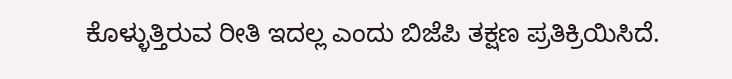ಕೊಳ್ಳುತ್ತಿರುವ ರೀತಿ ಇದಲ್ಲ ಎಂದು ಬಿಜೆಪಿ ತಕ್ಷಣ ಪ್ರತಿಕ್ರಿಯಿಸಿದೆ.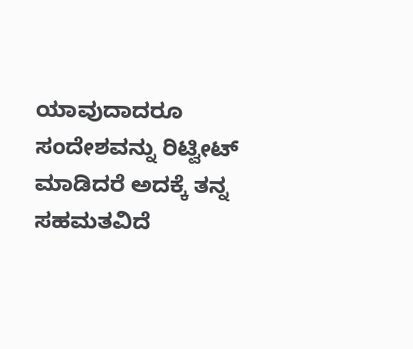ಯಾವುದಾದರೂ ಸಂದೇಶವನ್ನು ರಿಟ್ವೀಟ್ ಮಾಡಿದರೆ ಅದಕ್ಕೆ ತನ್ನ ಸಹಮತವಿದೆ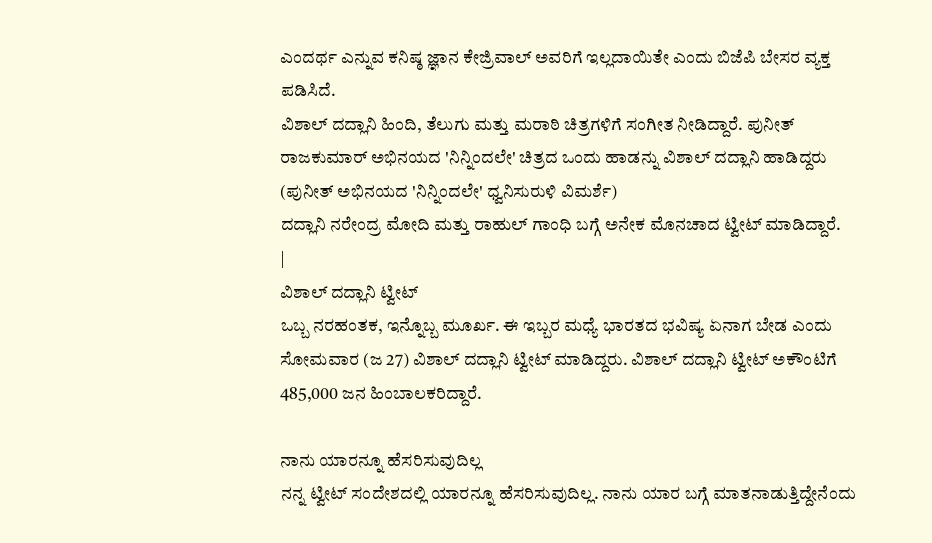ಎಂದರ್ಥ ಎನ್ನುವ ಕನಿಷ್ಠ ಜ್ಞಾನ ಕೇಜ್ರಿವಾಲ್ ಅವರಿಗೆ ಇಲ್ಲದಾಯಿತೇ ಎಂದು ಬಿಜೆಪಿ ಬೇಸರ ವ್ಯಕ್ತ ಪಡಿಸಿದೆ.
ವಿಶಾಲ್ ದದ್ಲಾನಿ ಹಿಂದಿ, ತೆಲುಗು ಮತ್ತು ಮರಾಠಿ ಚಿತ್ರಗಳಿಗೆ ಸಂಗೀತ ನೀಡಿದ್ದಾರೆ. ಪುನೀತ್ ರಾಜಕುಮಾರ್ ಅಭಿನಯದ 'ನಿನ್ನಿಂದಲೇ' ಚಿತ್ರದ ಒಂದು ಹಾಡನ್ನು ವಿಶಾಲ್ ದದ್ಲಾನಿ ಹಾಡಿದ್ದರು (ಪುನೀತ್ ಅಭಿನಯದ 'ನಿನ್ನಿಂದಲೇ' ಧ್ವನಿಸುರುಳಿ ವಿಮರ್ಶೆ)
ದದ್ಲಾನಿ ನರೇಂದ್ರ ಮೋದಿ ಮತ್ತು ರಾಹುಲ್ ಗಾಂಧಿ ಬಗ್ಗೆ ಅನೇಕ ಮೊನಚಾದ ಟ್ವೀಟ್ ಮಾಡಿದ್ದಾರೆ.
|
ವಿಶಾಲ್ ದದ್ಲಾನಿ ಟ್ವೀಟ್
ಒಬ್ಬ ನರಹಂತಕ, ಇನ್ನೊಬ್ಬ ಮೂರ್ಖ. ಈ ಇಬ್ಬರ ಮಧ್ಯೆ ಭಾರತದ ಭವಿಷ್ಯ ಏನಾಗ ಬೇಡ ಎಂದು ಸೋಮವಾರ (ಜ 27) ವಿಶಾಲ್ ದದ್ಲಾನಿ ಟ್ವೀಟ್ ಮಾಡಿದ್ದರು. ವಿಶಾಲ್ ದದ್ಲಾನಿ ಟ್ವೀಟ್ ಅಕೌಂಟಿಗೆ 485,000 ಜನ ಹಿಂಬಾಲಕರಿದ್ದಾರೆ.

ನಾನು ಯಾರನ್ನೂ ಹೆಸರಿಸುವುದಿಲ್ಲ
ನನ್ನ ಟ್ವೀಟ್ ಸಂದೇಶದಲ್ಲಿ ಯಾರನ್ನೂ ಹೆಸರಿಸುವುದಿಲ್ಲ. ನಾನು ಯಾರ ಬಗ್ಗೆ ಮಾತನಾಡುತ್ತಿದ್ದೇನೆಂದು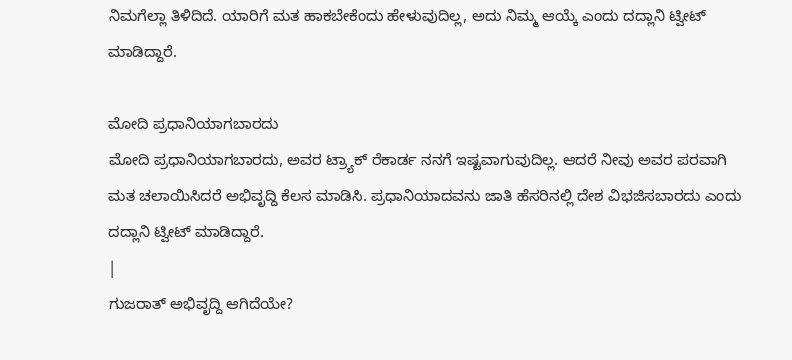ನಿಮಗೆಲ್ಲಾ ತಿಳಿದಿದೆ. ಯಾರಿಗೆ ಮತ ಹಾಕಬೇಕೆಂದು ಹೇಳುವುದಿಲ್ಲ, ಅದು ನಿಮ್ಮ ಆಯ್ಕೆ ಎಂದು ದದ್ಲಾನಿ ಟ್ವೀಟ್ ಮಾಡಿದ್ದಾರೆ.

ಮೋದಿ ಪ್ರಧಾನಿಯಾಗಬಾರದು
ಮೋದಿ ಪ್ರಧಾನಿಯಾಗಬಾರದು, ಅವರ ಟ್ರ್ಯಾಕ್ ರೆಕಾರ್ಡ ನನಗೆ ಇಷ್ಟವಾಗುವುದಿಲ್ಲ. ಆದರೆ ನೀವು ಅವರ ಪರವಾಗಿ ಮತ ಚಲಾಯಿಸಿದರೆ ಅಭಿವೃದ್ದಿ ಕೆಲಸ ಮಾಡಿಸಿ. ಪ್ರಧಾನಿಯಾದವನು ಜಾತಿ ಹೆಸರಿನಲ್ಲಿ ದೇಶ ವಿಭಜಿಸಬಾರದು ಎಂದು ದದ್ಲಾನಿ ಟ್ವೀಟ್ ಮಾಡಿದ್ದಾರೆ.
|
ಗುಜರಾತ್ ಅಭಿವೃದ್ದಿ ಆಗಿದೆಯೇ?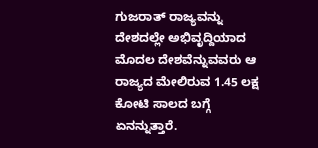ಗುಜರಾತ್ ರಾಜ್ಯವನ್ನು ದೇಶದಲ್ಲೇ ಅಭಿವೃದ್ದಿಯಾದ ಮೊದಲ ದೇಶವೆನ್ನುವವರು ಆ ರಾಜ್ಯದ ಮೇಲಿರುವ 1.45 ಲಕ್ಷ ಕೋಟಿ ಸಾಲದ ಬಗ್ಗೆ ಏನನ್ನುತ್ತಾರೆ.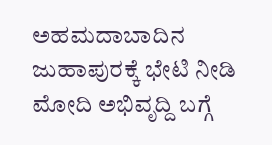ಅಹಮದಾಬಾದಿನ ಜುಹಾಪುರಕ್ಕೆ ಭೇಟಿ ನೀಡಿ ಮೋದಿ ಅಭಿವೃದ್ದಿ ಬಗ್ಗೆ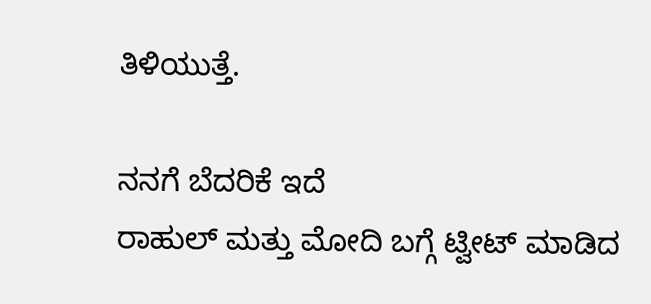ತಿಳಿಯುತ್ತೆ.

ನನಗೆ ಬೆದರಿಕೆ ಇದೆ
ರಾಹುಲ್ ಮತ್ತು ಮೋದಿ ಬಗ್ಗೆ ಟ್ವೀಟ್ ಮಾಡಿದ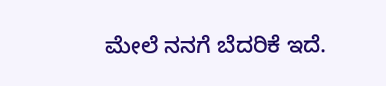ಮೇಲೆ ನನಗೆ ಬೆದರಿಕೆ ಇದೆ.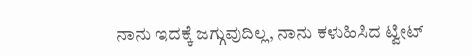ನಾನು ಇದಕ್ಕೆ ಜಗ್ಗುವುದಿಲ್ಲ, ನಾನು ಕಳುಹಿಸಿದ ಟ್ವೀಟ್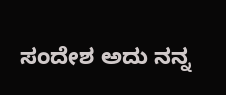ಸಂದೇಶ ಅದು ನನ್ನ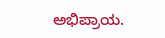ಅಭಿಪ್ರಾಯ.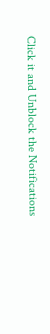Click it and Unblock the Notifications